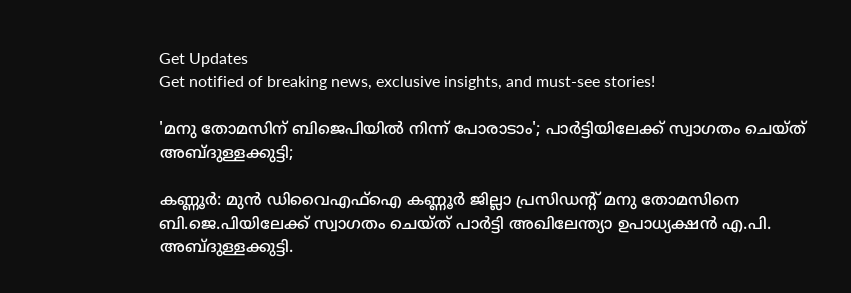Get Updates
Get notified of breaking news, exclusive insights, and must-see stories!

'മനു തോമസിന് ബിജെപിയിൽ നിന്ന് പോരാടാം'; പാർട്ടിയിലേക്ക് സ്വാഗതം ചെയ്ത് അബ്ദുള്ളക്കുട്ടി;

കണ്ണൂര്‍: മുന്‍ ഡിവൈഎഫ്ഐ കണ്ണൂര്‍ ജില്ലാ പ്രസിഡന്റ് മനു തോമസിനെ ബി.ജെ.പിയിലേക്ക് സ്വാഗതം ചെയ്ത് പാര്‍ട്ടി അഖിലേന്ത്യാ ഉപാധ്യക്ഷന്‍ എ.പി. അബ്ദുള്ളക്കുട്ടി.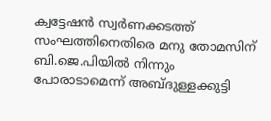ക്വട്ടേഷന്‍ സ്വര്‍ണക്കടത്ത് സംഘത്തിനെതിരെ മനു തോമസിന് ബി.ജെ.പിയില്‍ നിന്നും പോരാടാമെന്ന് അബ്ദുള്ളക്കുട്ടി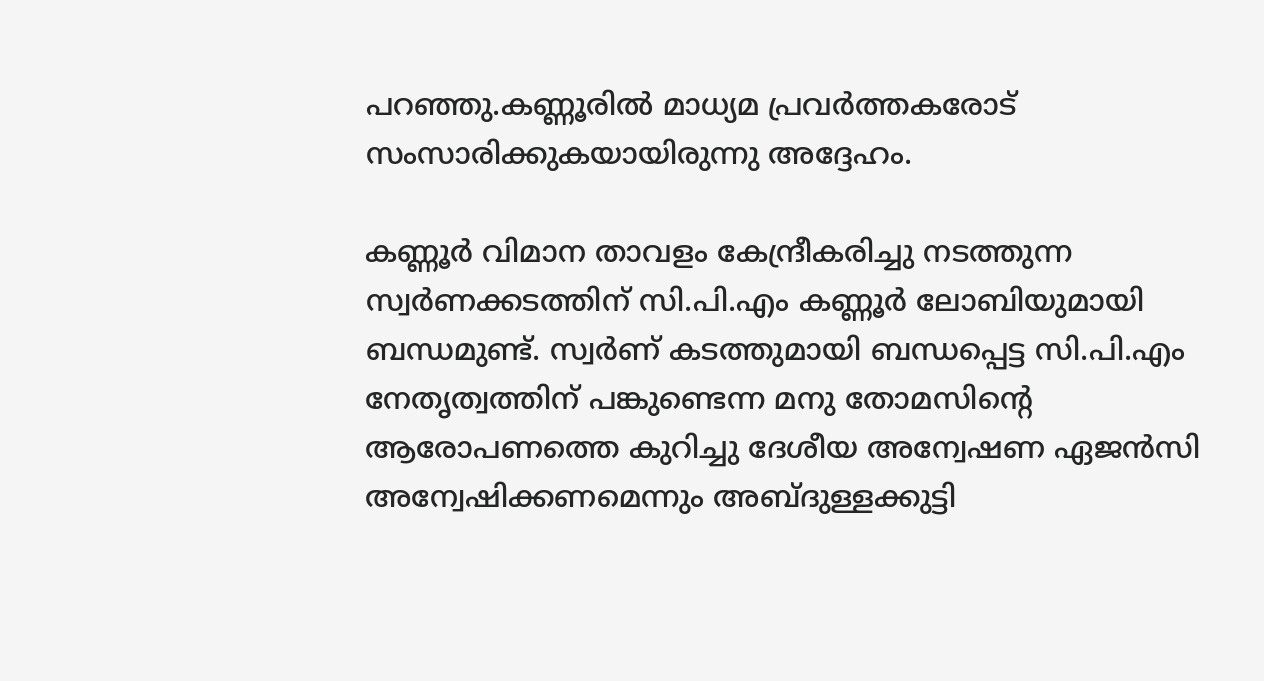പറഞ്ഞു.കണ്ണൂരില്‍ മാധ്യമ പ്രവര്‍ത്തകരോട് സംസാരിക്കുകയായിരുന്നു അദ്ദേഹം.

കണ്ണൂര്‍ വിമാന താവളം കേന്ദ്രീകരിച്ചു നടത്തുന്ന സ്വര്‍ണക്കടത്തിന് സി.പി.എം കണ്ണൂര്‍ ലോബിയുമായി ബന്ധമുണ്ട്. സ്വര്‍ണ് കടത്തുമായി ബന്ധപ്പെട്ട സി.പി.എം നേതൃത്വത്തിന് പങ്കുണ്ടെന്ന മനു തോമസിന്റെ ആരോപണത്തെ കുറിച്ചു ദേശീയ അന്വേഷണ ഏജന്‍സി അന്വേഷിക്കണമെന്നും അബ്ദുള്ളക്കുട്ടി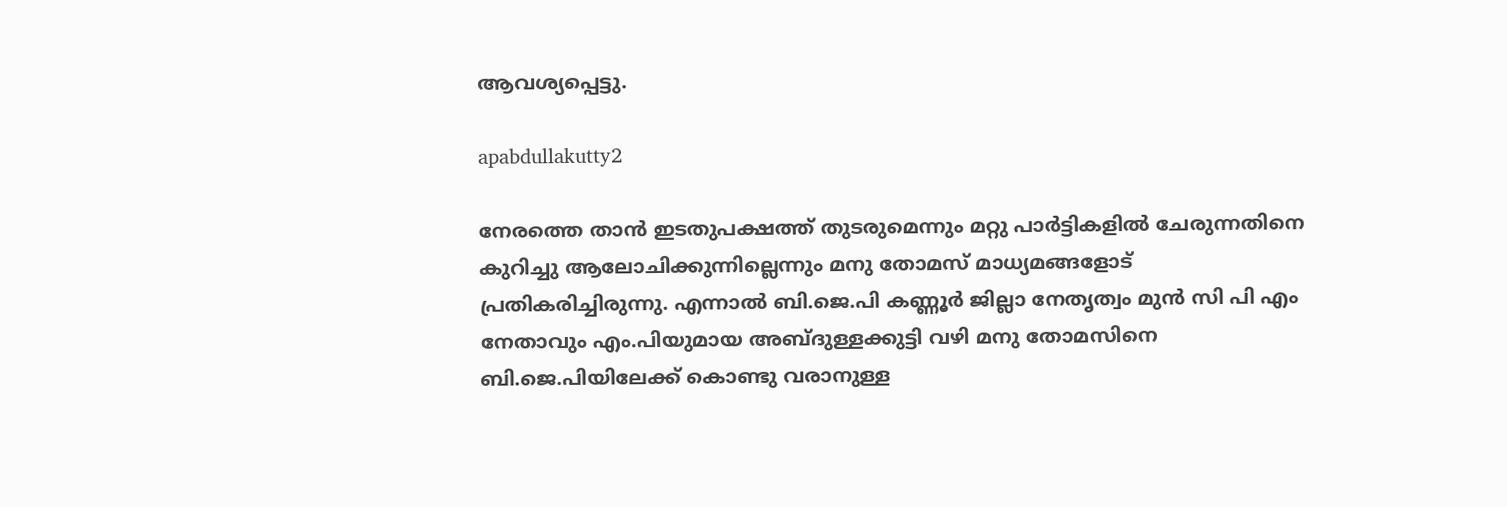ആവശ്യപ്പെട്ടു.

apabdullakutty2

നേരത്തെ താന്‍ ഇടതുപക്ഷത്ത് തുടരുമെന്നും മറ്റു പാര്‍ട്ടികളില്‍ ചേരുന്നതിനെ കുറിച്ചു ആലോചിക്കുന്നില്ലെന്നും മനു തോമസ് മാധ്യമങ്ങളോട് പ്രതികരിച്ചിരുന്നു. എന്നാല്‍ ബി.ജെ.പി കണ്ണൂര്‍ ജില്ലാ നേതൃത്വം മുന്‍ സി പി എം നേതാവും എം.പിയുമായ അബ്ദുള്ളക്കുട്ടി വഴി മനു തോമസിനെ ബി.ജെ.പിയിലേക്ക് കൊണ്ടു വരാനുള്ള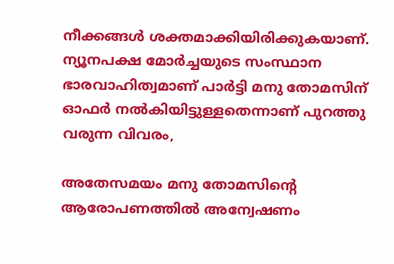നീക്കങ്ങള്‍ ശക്തമാക്കിയിരിക്കുകയാണ്. ന്യൂനപക്ഷ മോര്‍ച്ചയുടെ സംസ്ഥാന ഭാരവാഹിത്വമാണ് പാര്‍ട്ടി മനു തോമസിന് ഓഫര്‍ നല്‍കിയിട്ടുള്ളതെന്നാണ് പുറത്തു വരുന്ന വിവരം,

അതേസമയം മനു തോമസിന്റെ ആരോപണത്തിൽ അന്വേഷണം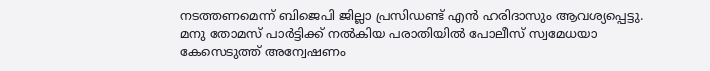നടത്തണമെന്ന് ബിജെപി ജില്ലാ പ്രസിഡണ്ട് എന്‍ ഹരിദാസും ആവശ്യപ്പെട്ടു. മനു തോമസ് പാര്‍ട്ടിക്ക് നല്‍കിയ പരാതിയില്‍ പോലീസ് സ്വമേധയാ കേസെടുത്ത് അന്വേഷണം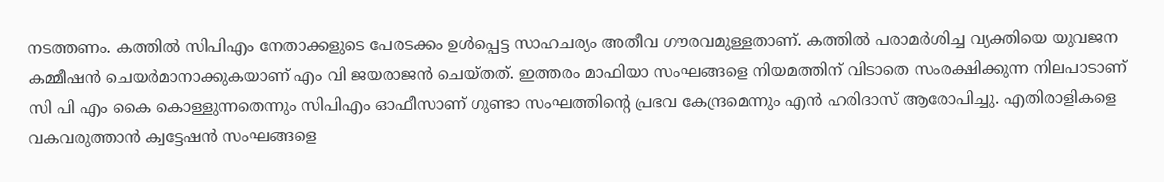നടത്തണം. കത്തില്‍ സിപിഎം നേതാക്കളുടെ പേരടക്കം ഉള്‍പ്പെട്ട സാഹചര്യം അതീവ ഗൗരവമുള്ളതാണ്. കത്തില്‍ പരാമര്‍ശിച്ച വ്യക്തിയെ യുവജന കമ്മീഷന്‍ ചെയര്‍മാനാക്കുകയാണ് എം വി ജയരാജന്‍ ചെയ്തത്. ഇത്തരം മാഫിയാ സംഘങ്ങളെ നിയമത്തിന് വിടാതെ സംരക്ഷിക്കുന്ന നിലപാടാണ് സി പി എം കൈ കൊള്ളുന്നതെന്നും സിപിഎം ഓഫീസാണ് ഗുണ്ടാ സംഘത്തിന്റെ പ്രഭവ കേന്ദ്രമെന്നും എന്‍ ഹരിദാസ് ആരോപിച്ചു. എതിരാളികളെ വകവരുത്താന്‍ ക്വട്ടേഷന്‍ സംഘങ്ങളെ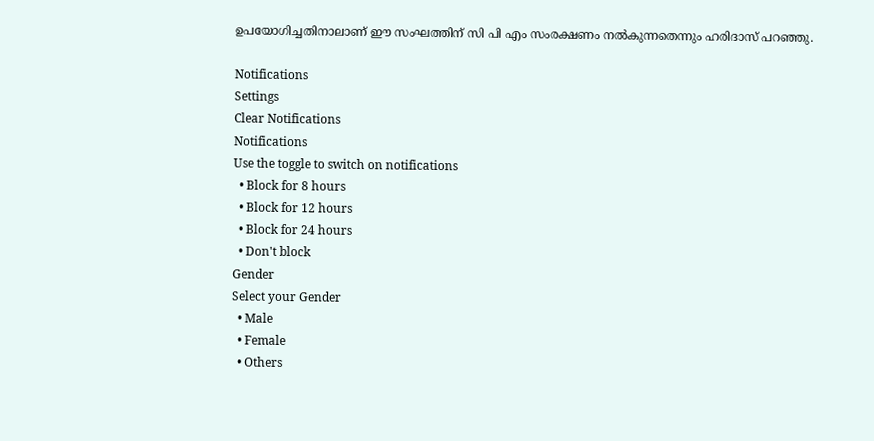ഉപയോഗിച്ചതിനാലാണ് ഈ സംഘത്തിന് സി പി എം സംരക്ഷണം നല്‍കുന്നതെന്നും ഹരിദാസ് പറഞ്ഞു.

Notifications
Settings
Clear Notifications
Notifications
Use the toggle to switch on notifications
  • Block for 8 hours
  • Block for 12 hours
  • Block for 24 hours
  • Don't block
Gender
Select your Gender
  • Male
  • Female
  • Others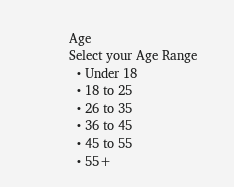Age
Select your Age Range
  • Under 18
  • 18 to 25
  • 26 to 35
  • 36 to 45
  • 45 to 55
  • 55+